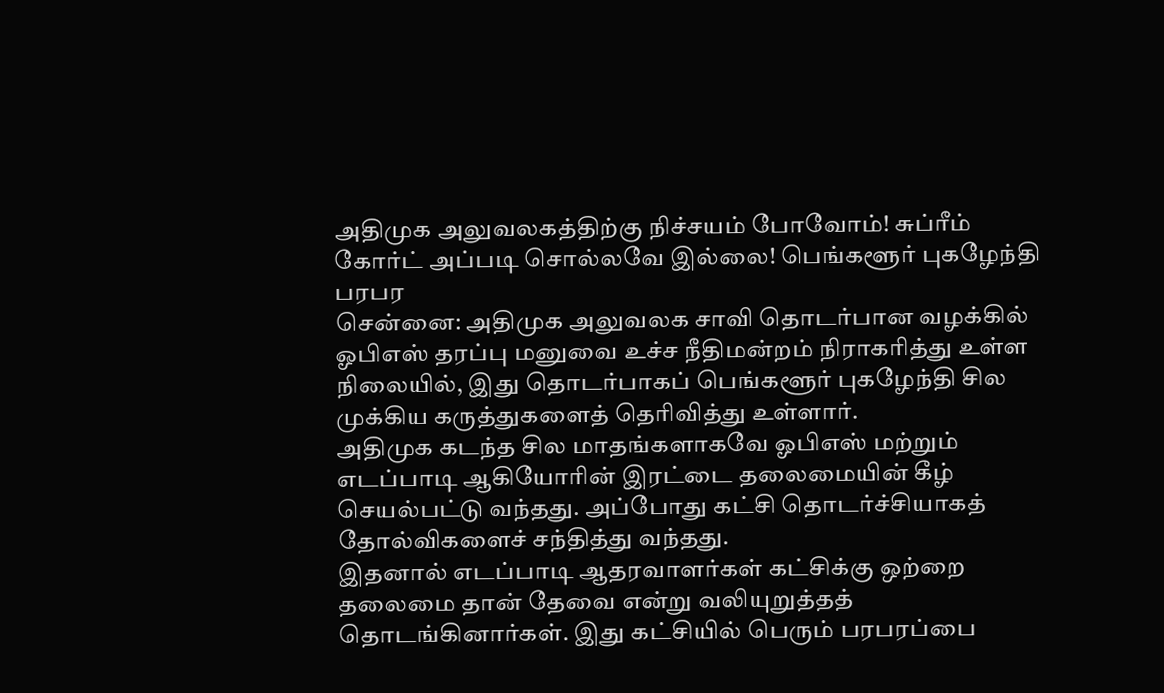அதிமுக அலுவலகத்திற்கு நிச்சயம் போவோம்! சுப்ரீம் கோர்ட் அப்படி சொல்லவே இல்லை! பெங்களூர் புகழேந்தி பரபர
சென்னை: அதிமுக அலுவலக சாவி தொடர்பான வழக்கில் ஓபிஎஸ் தரப்பு மனுவை உச்ச நீதிமன்றம் நிராகரித்து உள்ள நிலையில், இது தொடர்பாகப் பெங்களூர் புகழேந்தி சில முக்கிய கருத்துகளைத் தெரிவித்து உள்ளார்.
அதிமுக கடந்த சில மாதங்களாகவே ஓபிஎஸ் மற்றும் எடப்பாடி ஆகியோரின் இரட்டை தலைமையின் கீழ் செயல்பட்டு வந்தது. அப்போது கட்சி தொடர்ச்சியாகத் தோல்விகளைச் சந்தித்து வந்தது.
இதனால் எடப்பாடி ஆதரவாளர்கள் கட்சிக்கு ஒற்றை தலைமை தான் தேவை என்று வலியுறுத்தத் தொடங்கினார்கள். இது கட்சியில் பெரும் பரபரப்பை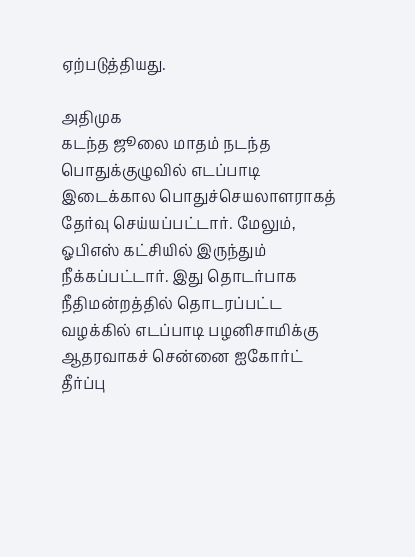ஏற்படுத்தியது.

அதிமுக
கடந்த ஜூலை மாதம் நடந்த பொதுக்குழுவில் எடப்பாடி இடைக்கால பொதுச்செயலாளராகத் தேர்வு செய்யப்பட்டார். மேலும், ஓபிஎஸ் கட்சியில் இருந்தும் நீக்கப்பட்டார். இது தொடர்பாக நீதிமன்றத்தில் தொடரப்பட்ட வழக்கில் எடப்பாடி பழனிசாமிக்கு ஆதரவாகச் சென்னை ஐகோர்ட் தீர்ப்பு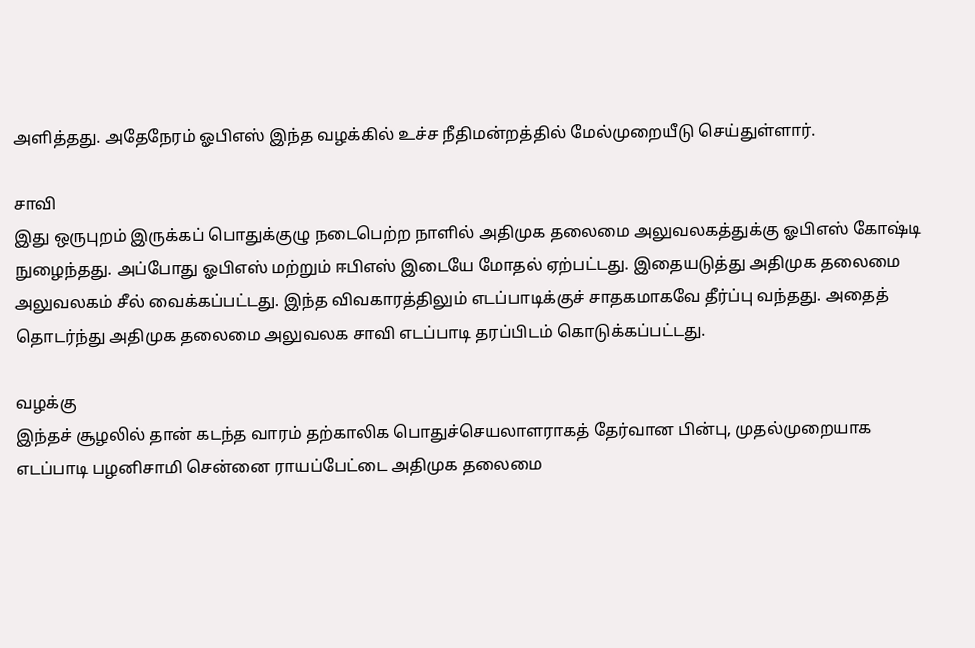அளித்தது. அதேநேரம் ஓபிஎஸ் இந்த வழக்கில் உச்ச நீதிமன்றத்தில் மேல்முறையீடு செய்துள்ளார்.

சாவி
இது ஒருபுறம் இருக்கப் பொதுக்குழு நடைபெற்ற நாளில் அதிமுக தலைமை அலுவலகத்துக்கு ஓபிஎஸ் கோஷ்டி நுழைந்தது. அப்போது ஓபிஎஸ் மற்றும் ஈபிஎஸ் இடையே மோதல் ஏற்பட்டது. இதையடுத்து அதிமுக தலைமை அலுவலகம் சீல் வைக்கப்பட்டது. இந்த விவகாரத்திலும் எடப்பாடிக்குச் சாதகமாகவே தீர்ப்பு வந்தது. அதைத் தொடர்ந்து அதிமுக தலைமை அலுவலக சாவி எடப்பாடி தரப்பிடம் கொடுக்கப்பட்டது.

வழக்கு
இந்தச் சூழலில் தான் கடந்த வாரம் தற்காலிக பொதுச்செயலாளராகத் தேர்வான பின்பு, முதல்முறையாக எடப்பாடி பழனிசாமி சென்னை ராயப்பேட்டை அதிமுக தலைமை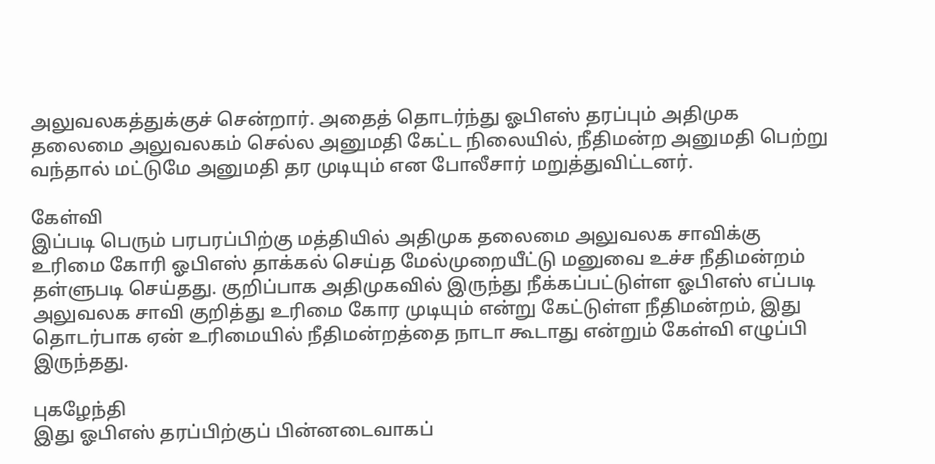அலுவலகத்துக்குச் சென்றார். அதைத் தொடர்ந்து ஓபிஎஸ் தரப்பும் அதிமுக தலைமை அலுவலகம் செல்ல அனுமதி கேட்ட நிலையில், நீதிமன்ற அனுமதி பெற்று வந்தால் மட்டுமே அனுமதி தர முடியும் என போலீசார் மறுத்துவிட்டனர்.

கேள்வி
இப்படி பெரும் பரபரப்பிற்கு மத்தியில் அதிமுக தலைமை அலுவலக சாவிக்கு உரிமை கோரி ஓபிஎஸ் தாக்கல் செய்த மேல்முறையீட்டு மனுவை உச்ச நீதிமன்றம் தள்ளுபடி செய்தது. குறிப்பாக அதிமுகவில் இருந்து நீக்கப்பட்டுள்ள ஓபிஎஸ் எப்படி அலுவலக சாவி குறித்து உரிமை கோர முடியும் என்று கேட்டுள்ள நீதிமன்றம், இது தொடர்பாக ஏன் உரிமையில் நீதிமன்றத்தை நாடா கூடாது என்றும் கேள்வி எழுப்பி இருந்தது.

புகழேந்தி
இது ஓபிஎஸ் தரப்பிற்குப் பின்னடைவாகப்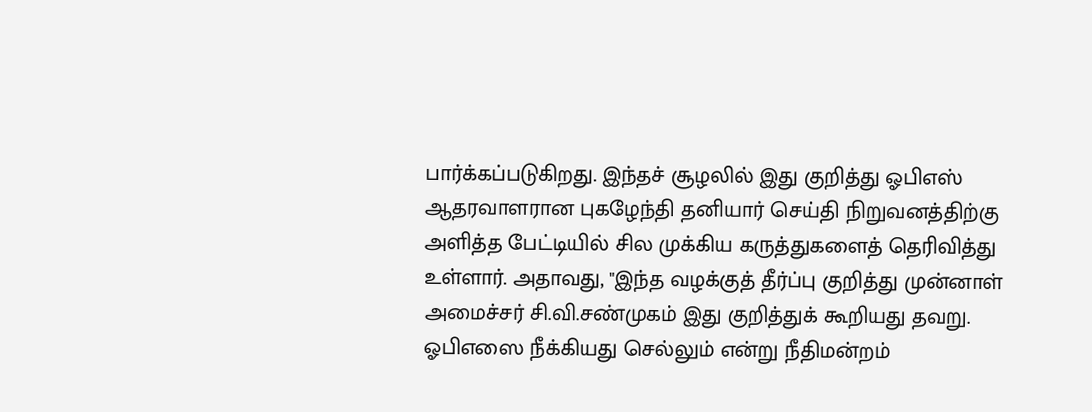பார்க்கப்படுகிறது. இந்தச் சூழலில் இது குறித்து ஓபிஎஸ் ஆதரவாளரான புகழேந்தி தனியார் செய்தி நிறுவனத்திற்கு அளித்த பேட்டியில் சில முக்கிய கருத்துகளைத் தெரிவித்து உள்ளார். அதாவது, "இந்த வழக்குத் தீர்ப்பு குறித்து முன்னாள் அமைச்சர் சி.வி.சண்முகம் இது குறித்துக் கூறியது தவறு. ஓபிஎஸை நீக்கியது செல்லும் என்று நீதிமன்றம்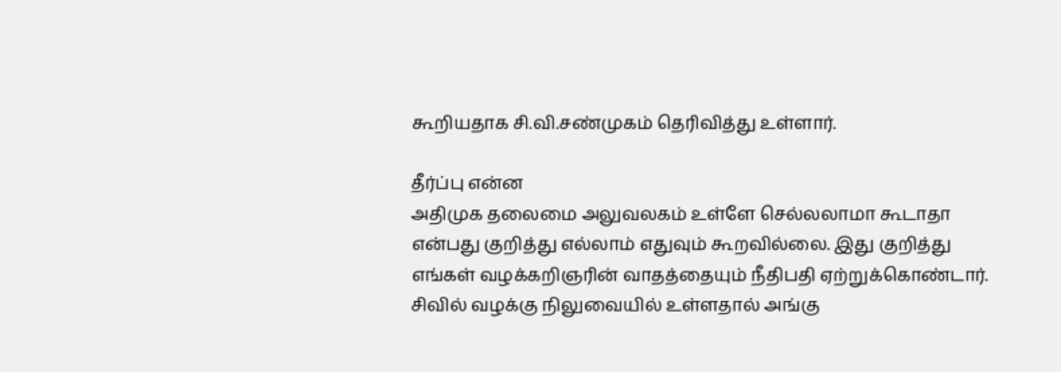கூறியதாக சி.வி.சண்முகம் தெரிவித்து உள்ளார்.

தீர்ப்பு என்ன
அதிமுக தலைமை அலுவலகம் உள்ளே செல்லலாமா கூடாதா என்பது குறித்து எல்லாம் எதுவும் கூறவில்லை. இது குறித்து எங்கள் வழக்கறிஞரின் வாதத்தையும் நீதிபதி ஏற்றுக்கொண்டார். சிவில் வழக்கு நிலுவையில் உள்ளதால் அங்கு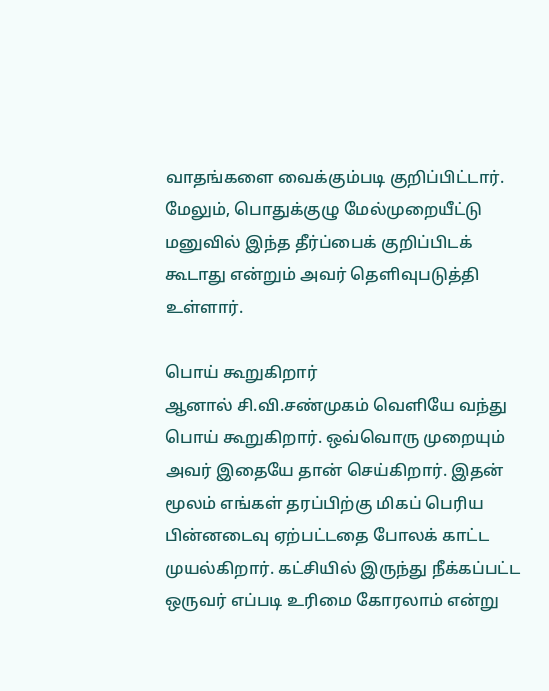வாதங்களை வைக்கும்படி குறிப்பிட்டார். மேலும், பொதுக்குழு மேல்முறையீட்டு மனுவில் இந்த தீர்ப்பைக் குறிப்பிடக் கூடாது என்றும் அவர் தெளிவுபடுத்தி உள்ளார்.

பொய் கூறுகிறார்
ஆனால் சி.வி.சண்முகம் வெளியே வந்து பொய் கூறுகிறார். ஒவ்வொரு முறையும் அவர் இதையே தான் செய்கிறார். இதன் மூலம் எங்கள் தரப்பிற்கு மிகப் பெரிய பின்னடைவு ஏற்பட்டதை போலக் காட்ட முயல்கிறார். கட்சியில் இருந்து நீக்கப்பட்ட ஒருவர் எப்படி உரிமை கோரலாம் என்று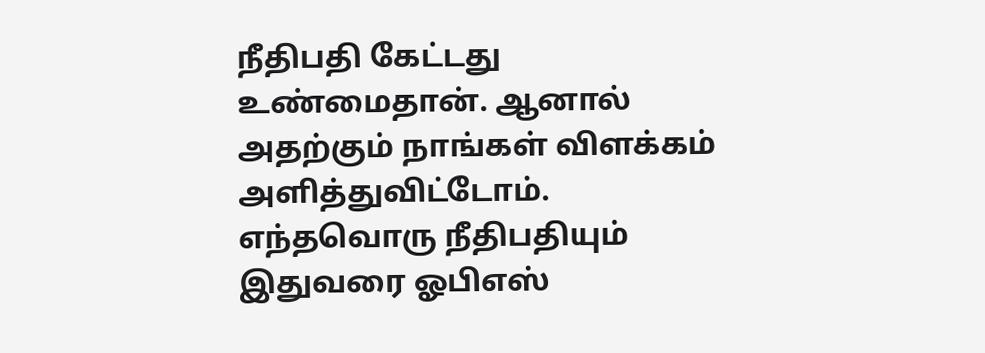நீதிபதி கேட்டது உண்மைதான். ஆனால் அதற்கும் நாங்கள் விளக்கம் அளித்துவிட்டோம். எந்தவொரு நீதிபதியும் இதுவரை ஓபிஎஸ்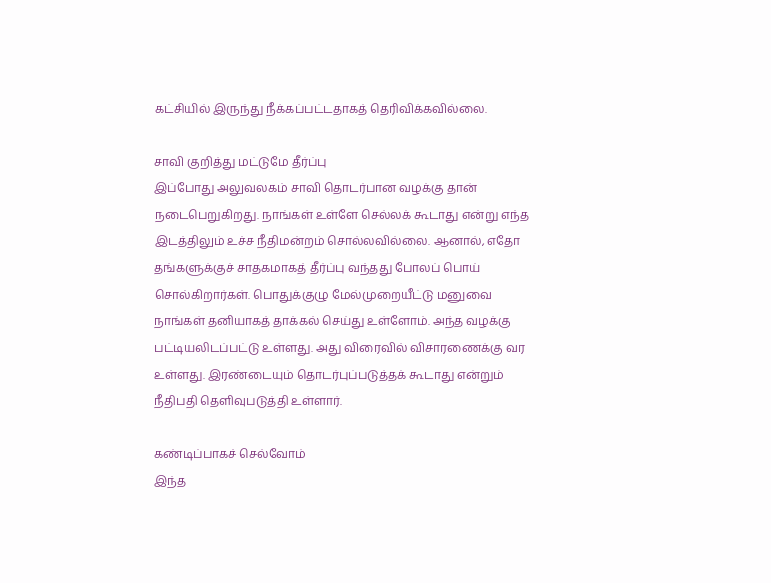கட்சியில் இருந்து நீக்கப்பட்டதாகத் தெரிவிக்கவில்லை.

சாவி குறித்து மட்டுமே தீர்ப்பு
இப்போது அலுவலகம் சாவி தொடர்பான வழக்கு தான் நடைபெறுகிறது. நாங்கள் உள்ளே செல்லக் கூடாது என்று எந்த இடத்திலும் உச்ச நீதிமன்றம் சொல்லவில்லை. ஆனால், எதோ தங்களுக்குச் சாதகமாகத் தீர்ப்பு வந்தது போலப் பொய் சொல்கிறார்கள். பொதுக்குழு மேல்முறையீட்டு மனுவை நாங்கள் தனியாகத் தாக்கல் செய்து உள்ளோம். அந்த வழக்கு பட்டியலிடப்பட்டு உள்ளது. அது விரைவில் விசாரணைக்கு வர உள்ளது. இரண்டையும் தொடர்புப்படுத்தக் கூடாது என்றும் நீதிபதி தெளிவுபடுத்தி உள்ளார்.

கண்டிப்பாகச் செல்வோம்
இந்த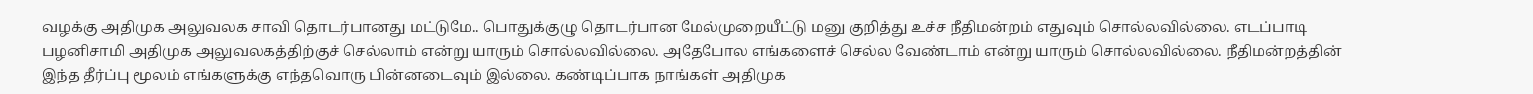வழக்கு அதிமுக அலுவலக சாவி தொடர்பானது மட்டுமே.. பொதுக்குழு தொடர்பான மேல்முறையீட்டு மனு குறித்து உச்ச நீதிமன்றம் எதுவும் சொல்லவில்லை. எடப்பாடி பழனிசாமி அதிமுக அலுவலகத்திற்குச் செல்லாம் என்று யாரும் சொல்லவில்லை. அதேபோல எங்களைச் செல்ல வேண்டாம் என்று யாரும் சொல்லவில்லை. நீதிமன்றத்தின் இந்த தீர்ப்பு மூலம் எங்களுக்கு எந்தவொரு பின்னடைவும் இல்லை. கண்டிப்பாக நாங்கள் அதிமுக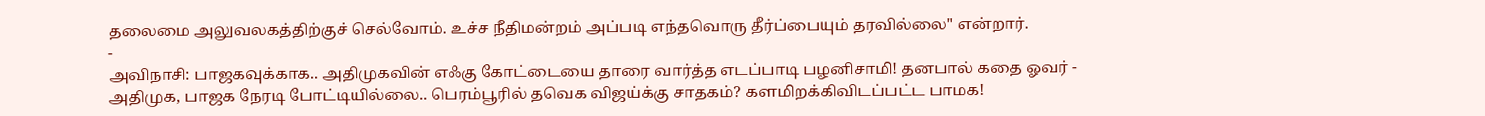தலைமை அலுவலகத்திற்குச் செல்வோம். உச்ச நீதிமன்றம் அப்படி எந்தவொரு தீர்ப்பையும் தரவில்லை" என்றார்.
-
அவிநாசி: பாஜகவுக்காக.. அதிமுகவின் எஃகு கோட்டையை தாரை வார்த்த எடப்பாடி பழனிசாமி! தனபால் கதை ஓவர் -
அதிமுக, பாஜக நேரடி போட்டியில்லை.. பெரம்பூரில் தவெக விஜய்க்கு சாதகம்? களமிறக்கிவிடப்பட்ட பாமக!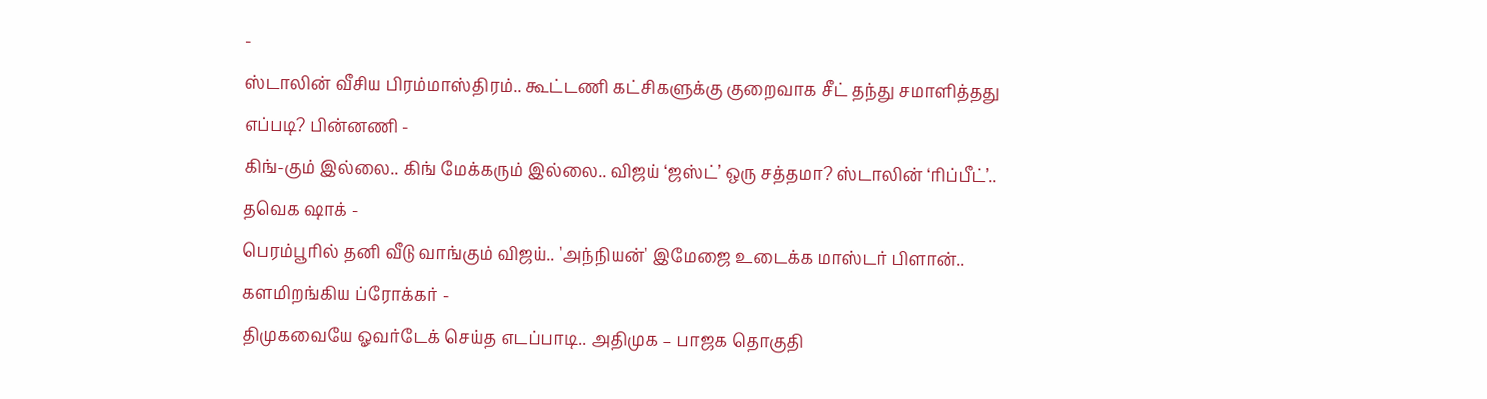-
ஸ்டாலின் வீசிய பிரம்மாஸ்திரம்.. கூட்டணி கட்சிகளுக்கு குறைவாக சீட் தந்து சமாளித்தது எப்படி? பின்னணி -
கிங்-கும் இல்லை.. கிங் மேக்கரும் இல்லை.. விஜய் ‘ஜஸ்ட்’ ஒரு சத்தமா? ஸ்டாலின் ‘ரிப்பீட்’.. தவெக ஷாக் -
பெரம்பூரில் தனி வீடு வாங்கும் விஜய்.. 'அந்நியன்' இமேஜை உடைக்க மாஸ்டர் பிளான்.. களமிறங்கிய ப்ரோக்கர் -
திமுகவையே ஓவர்டேக் செய்த எடப்பாடி.. அதிமுக – பாஜக தொகுதி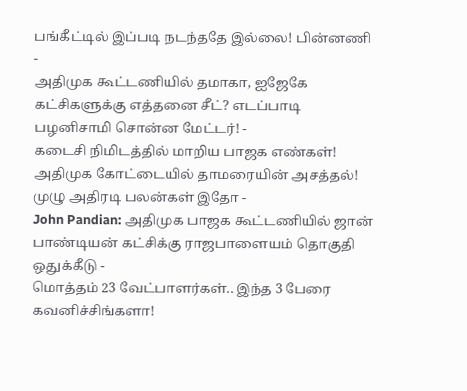பங்கீட்டில் இப்படி நடந்ததே இல்லை! பின்னணி -
அதிமுக கூட்டணியில் தமாகா, ஐஜேகே கட்சிகளுக்கு எத்தனை சீட்? எடப்பாடி பழனிசாமி சொன்ன மேட்டர்! -
கடைசி நிமிடத்தில் மாறிய பாஜக எண்கள்! அதிமுக கோட்டையில் தாமரையின் அசத்தல்! முழு அதிரடி பலன்கள் இதோ -
John Pandian: அதிமுக பாஜக கூட்டணியில் ஜான் பாண்டியன் கட்சிக்கு ராஜபாளையம் தொகுதி ஒதுக்கீடு -
மொத்தம் 23 வேட்பாளர்கள்.. இந்த 3 பேரை கவனிச்சிங்களா!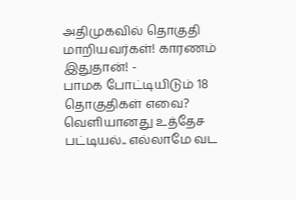அதிமுகவில் தொகுதி மாறியவர்கள்! காரணம் இதுதான்! -
பாமக போட்டியிடும் 18 தொகுதிகள் எவை? வெளியானது உத்தேச பட்டியல்.. எல்லாமே வட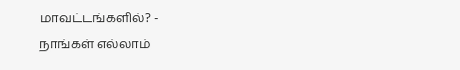மாவட்டங்களில்? -
நாங்கள் எல்லாம்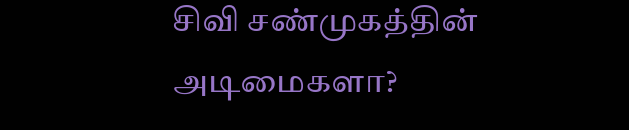சிவி சண்முகத்தின் அடிமைகளா?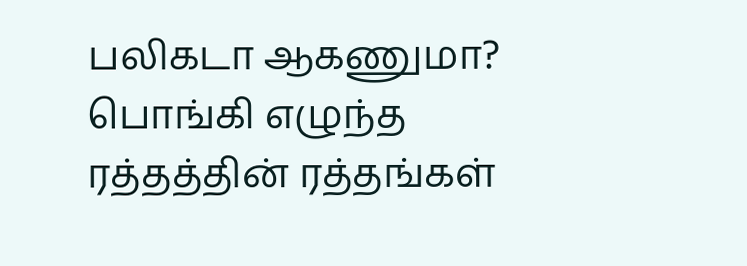பலிகடா ஆகணுமா? பொங்கி எழுந்த ரத்தத்தின் ரத்தங்கள்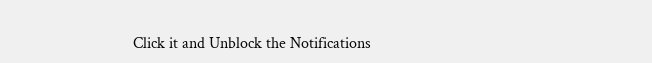Click it and Unblock the Notifications